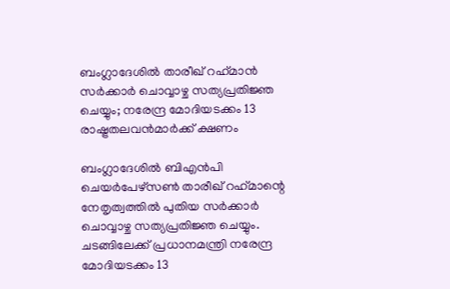ബംഗ്ലാദേശില്‍ താരീഖ് റഹ്‌മാന്‍ സര്‍ക്കാര്‍ ചൊവ്വാഴ്ച സത്യപ്രതിജ്ഞ ചെയ്യും; നരേന്ദ്ര മോദിയടക്കം 13 രാഷ്ട്രതലവന്‍മാര്‍ക്ക് ക്ഷണം

ബംഗ്ലാദേശില്‍ ബിഎന്‍പി ചെയര്‍പേഴ്സണ്‍ താരീഖ് റഹ്‌മാന്റെ നേതൃത്വത്തില്‍ പുതിയ സര്‍ക്കാര്‍ ചൊവ്വാഴ്ച സത്യപ്രതിജ്ഞ ചെയ്യും. ചടങ്ങിലേക്ക് പ്രധാനമന്ത്രി നരേന്ദ്ര മോദിയടക്കം 13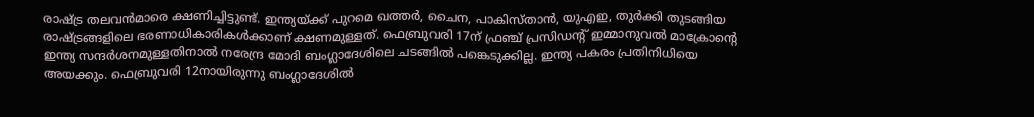രാഷ്ട്ര തലവന്‍മാരെ ക്ഷണിച്ചിട്ടുണ്ട്. ഇന്ത്യയ്ക്ക് പുറമെ ഖത്തര്‍, ചൈന, പാകിസ്താന്‍, യുഎഇ, തുര്‍ക്കി തുടങ്ങിയ രാഷ്ട്രങ്ങളിലെ ഭരണാധികാരികള്‍ക്കാണ് ക്ഷണമുള്ളത്. ഫെബ്രുവരി 17ന് ഫ്രഞ്ച് പ്രസിഡന്റ് ഇമ്മാനുവല്‍ മാക്രോന്റെ ഇന്ത്യ സന്ദര്‍ശനമുള്ളതിനാല്‍ നരേന്ദ്ര മോദി ബംഗ്ലാദേശിലെ ചടങ്ങില്‍ പങ്കെടുക്കില്ല. ഇന്ത്യ പകരം പ്രതിനിധിയെ അയക്കും. ഫെബ്രുവരി 12നായിരുന്നു ബംഗ്ലാദേശില്‍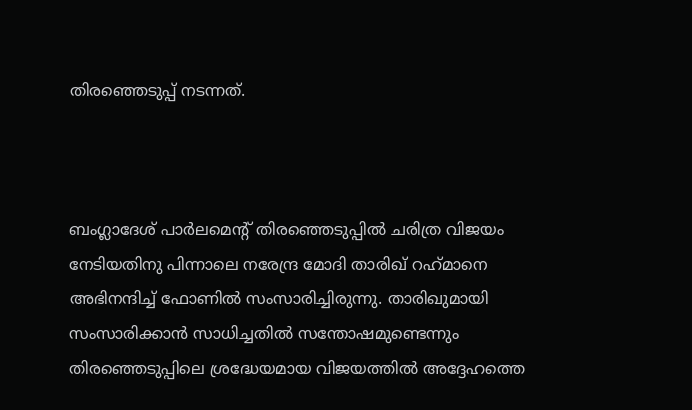തിരഞ്ഞെടുപ്പ് നടന്നത്.



ബംഗ്ലാദേശ് പാര്‍ലമെന്റ് തിരഞ്ഞെടുപ്പില്‍ ചരിത്ര വിജയം നേടിയതിനു പിന്നാലെ നരേന്ദ്ര മോദി താരിഖ് റഹ്‌മാനെ അഭിനന്ദിച്ച് ഫോണില്‍ സംസാരിച്ചിരുന്നു. താരിഖുമായി സംസാരിക്കാന്‍ സാധിച്ചതില്‍ സന്തോഷമുണ്ടെന്നും തിരഞ്ഞെടുപ്പിലെ ശ്രദ്ധേയമായ വിജയത്തില്‍ അദ്ദേഹത്തെ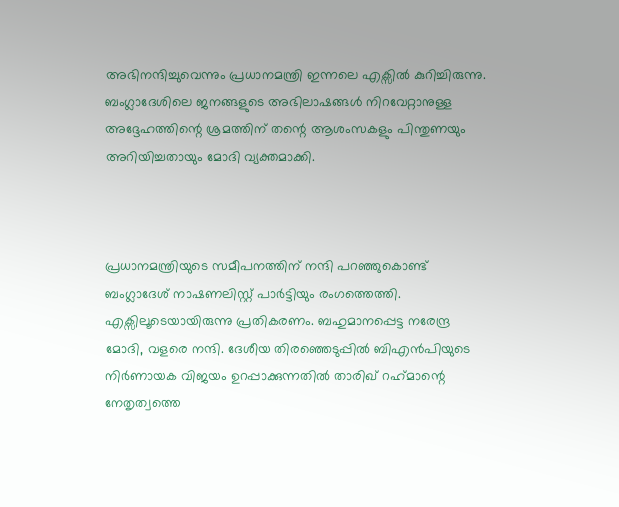അഭിനന്ദിച്ചുവെന്നും പ്രധാനമന്ത്രി ഇന്നലെ എക്സില്‍ കുറിച്ചിരുന്നു. ബംഗ്ലാദേശിലെ ജനങ്ങളുടെ അഭിലാഷങ്ങള്‍ നിറവേറ്റാനുള്ള അദ്ദേഹത്തിന്റെ ശ്രമത്തിന് തന്റെ ആശംസകളും പിന്തുണയും അറിയിച്ചതായും മോദി വ്യക്തമാക്കി.



പ്രധാനമന്ത്രിയുടെ സമീപനത്തിന് നന്ദി പറഞ്ഞുകൊണ്ട് ബംഗ്ലാദേശ് നാഷണലിസ്റ്റ് പാര്‍ട്ടിയും രംഗത്തെത്തി. എക്സിലൂടെയായിരുന്നു പ്രതികരണം. ബഹുമാനപ്പെട്ട നരേന്ദ്ര മോദി, വളരെ നന്ദി. ദേശീയ തിരഞ്ഞെടുപ്പില്‍ ബിഎന്‍പിയുടെ നിര്‍ണായക വിജയം ഉറപ്പാക്കുന്നതില്‍ താരിഖ് റഹ്‌മാന്റെ നേതൃത്വത്തെ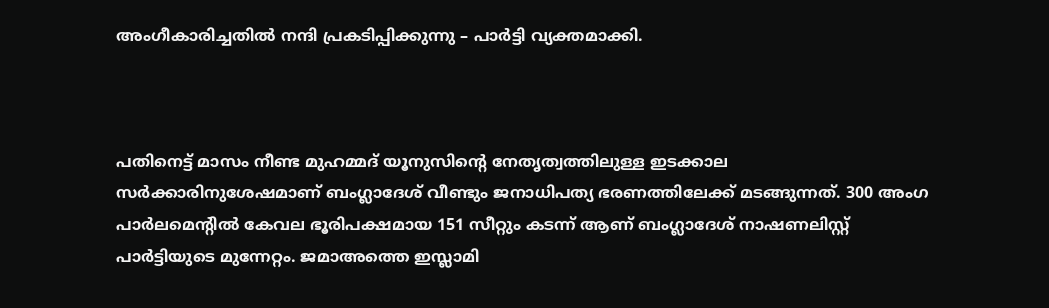അംഗീകാരിച്ചതില്‍ നന്ദി പ്രകടിപ്പിക്കുന്നു – പാര്‍ട്ടി വ്യക്തമാക്കി.



പതിനെട്ട് മാസം നീണ്ട മുഹമ്മദ് യൂനുസിന്റെ നേതൃത്വത്തിലുള്ള ഇടക്കാല സര്‍ക്കാരിനുശേഷമാണ് ബംഗ്ലാദേശ് വീണ്ടും ജനാധിപത്യ ഭരണത്തിലേക്ക് മടങ്ങുന്നത്. 300 അംഗ പാര്‍ലമെന്റില്‍ കേവല ഭൂരിപക്ഷമായ 151 സീറ്റും കടന്ന് ആണ് ബംഗ്ലാദേശ് നാഷണലിസ്റ്റ് പാര്‍ട്ടിയുടെ മുന്നേറ്റം. ജമാഅത്തെ ഇസ്ലാമി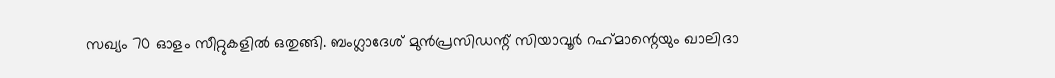സഖ്യം 70 ഓളം സീറ്റുകളില്‍ ഒതുങ്ങി. ബംഗ്ലാദേശ് മുന്‍പ്രസിഡന്റ് സിയാവൂര്‍ റഹ്‌മാന്റെയും ഖാലിദാ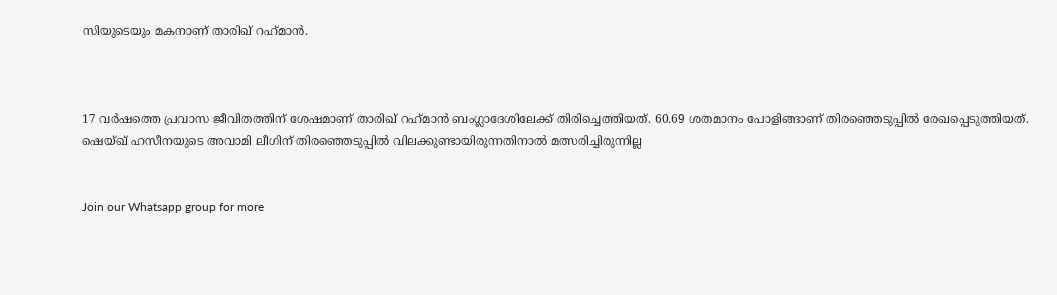സിയുടെയും മകനാണ് താരിഖ് റഹ്‌മാന്‍.



17 വര്‍ഷത്തെ പ്രവാസ ജീവിതത്തിന് ശേഷമാണ് താരിഖ് റഹ്‌മാന്‍ ബംഗ്ലാദേശിലേക്ക് തിരിച്ചെത്തിയത്. 60.69 ശതമാനം പോളിങ്ങാണ് തിരഞ്ഞെടുപ്പില്‍ രേഖപ്പെടുത്തിയത്. ഷെയ്ഖ് ഹസീനയുടെ അവാമി ലീഗിന് തിരഞ്ഞെടുപ്പില്‍ വിലക്കുണ്ടായിരുന്നതിനാല്‍ മത്സരിച്ചിരുന്നില്ല


Join our Whatsapp group for more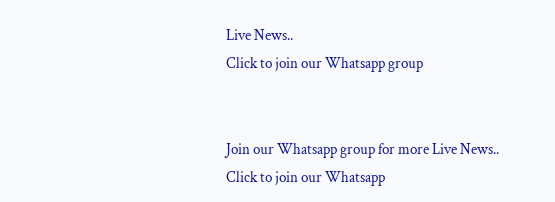Live News..
Click to join our Whatsapp group


Join our Whatsapp group for more Live News..
Click to join our Whatsapp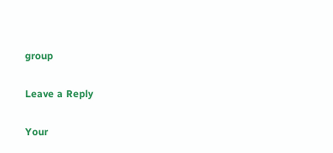group

Leave a Reply

Your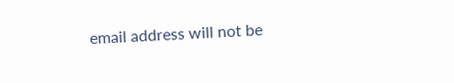email address will not be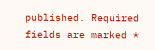published. Required fields are marked *